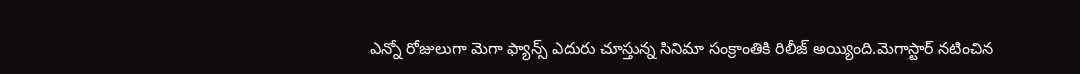ఎన్నో రోజులుగా మెగా ఫ్యాన్స్ ఎదురు చూస్తున్న సినిమా సంక్రాంతికి రిలీజ్ అయ్యింది.మెగాస్టార్ నటించిన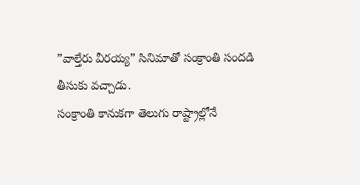”వాల్తేరు వీరయ్య” సినిమాతో సంక్రాంతి సందడి తీసుకు వచ్చాడు.
సంక్రాంతి కానుకగా తెలుగు రాష్ట్రాల్లోనే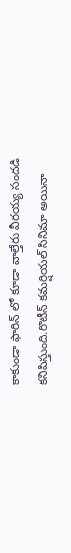కాకుండా ఫారిన్ లో కూడా వాల్తేరు వీరయ్య సందడి కనిపిస్తుంది.రొటీన్ కమర్షియల్ సినిమా అయినా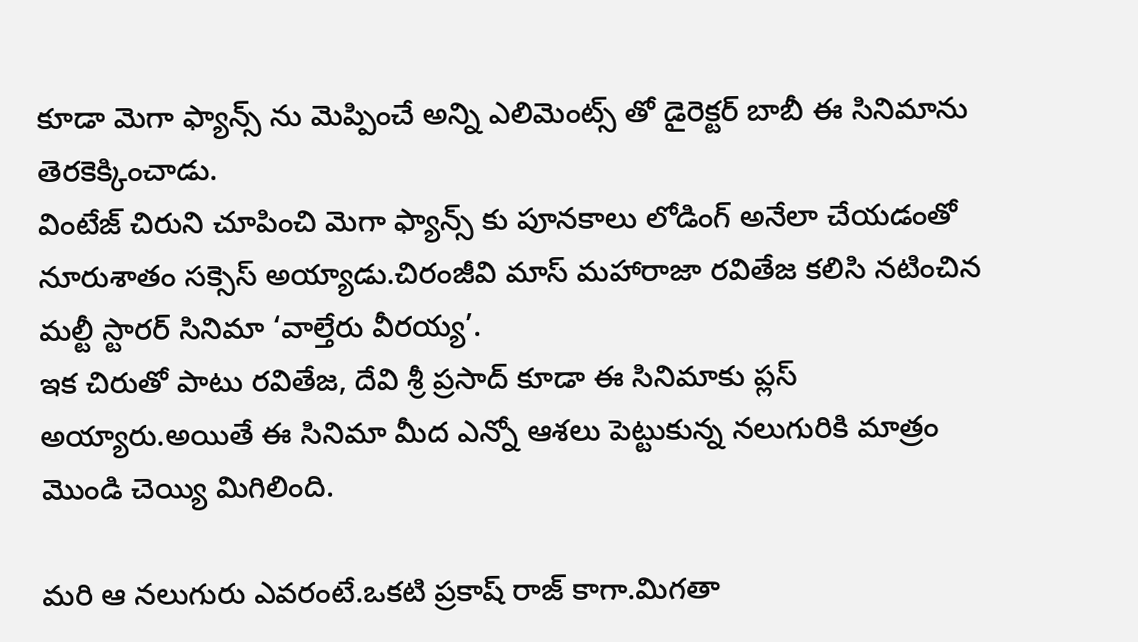కూడా మెగా ఫ్యాన్స్ ను మెప్పించే అన్ని ఎలిమెంట్స్ తో డైరెక్టర్ బాబీ ఈ సినిమాను తెరకెక్కించాడు.
వింటేజ్ చిరుని చూపించి మెగా ఫ్యాన్స్ కు పూనకాలు లోడింగ్ అనేలా చేయడంతో నూరుశాతం సక్సెస్ అయ్యాడు.చిరంజీవి మాస్ మహారాజా రవితేజ కలిసి నటించిన మల్టీ స్టారర్ సినిమా ‘వాల్తేరు వీరయ్య’.
ఇక చిరుతో పాటు రవితేజ, దేవి శ్రీ ప్రసాద్ కూడా ఈ సినిమాకు ప్లస్ అయ్యారు.అయితే ఈ సినిమా మీద ఎన్నో ఆశలు పెట్టుకున్న నలుగురికి మాత్రం మొండి చెయ్యి మిగిలింది.

మరి ఆ నలుగురు ఎవరంటే.ఒకటి ప్రకాష్ రాజ్ కాగా.మిగతా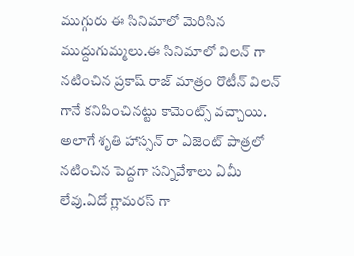ముగ్గురు ఈ సినిమాలో మెరిసిన ముద్దుగుమ్మలు.ఈ సినిమాలో విలన్ గా నటించిన ప్రకాష్ రాజ్ మాత్రం రొటీన్ విలన్ గానే కనిపించినట్టు కామెంట్స్ వచ్చాయి.
అలాగే శృతి హాస్సన్ రా ఏజెంట్ పాత్రలో నటించిన పెద్దగా సన్నివేశాలు ఏమీ లేవు.ఏదో గ్లామరస్ గా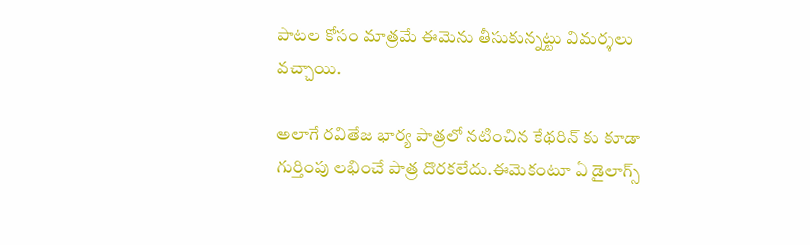పాటల కోసం మాత్రమే ఈమెను తీసుకున్నట్టు విమర్శలు వచ్చాయి.

అలాగే రవితేజ భార్య పాత్రలో నటించిన కేథరిన్ కు కూడా గుర్తింపు లభించే పాత్ర దొరకలేదు.ఈమెకంటూ ఏ డైలాగ్స్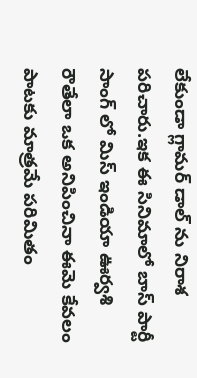లేకుండా గ్లామర్ డాల్ ను నిరాశ పరిచారు.ఇక ఈ సినిమాలో బాస్ పార్టీ సాంగ్ లో మిస్ ఇండియా ఊర్వశి రౌతేలా ఒక అనిపించినా ఈమె కేవలం పాటకు మాత్రమే పరిమితం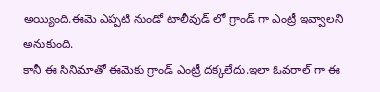అయ్యింది.ఈమె ఎప్పటి నుండో టాలీవుడ్ లో గ్రాండ్ గా ఎంట్రీ ఇవ్వాలని అనుకుంది.
కానీ ఈ సినిమాతో ఈమెకు గ్రాండ్ ఎంట్రీ దక్కలేదు.ఇలా ఓవరాల్ గా ఈ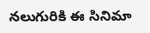నలుగురికి ఈ సినిమా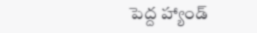పెద్ద హ్యాండ్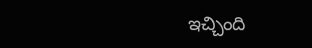ఇచ్చింది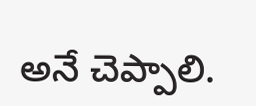అనే చెప్పాలి.